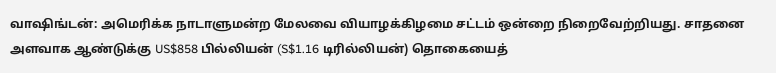வாஷிங்டன்: அமெரிக்க நாடாளுமன்ற மேலவை வியாழக்கிழமை சட்டம் ஒன்றை நிறைவேற்றியது. சாதனை அளவாக ஆண்டுக்கு US$858 பில்லியன் (S$1.16 டிரில்லியன்) தொகையைத்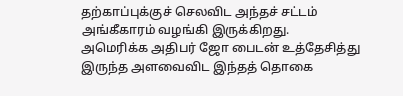தற்காப்புக்குச் செலவிட அந்தச் சட்டம் அங்கீகாரம் வழங்கி இருக்கிறது.
அமெரிக்க அதிபர் ஜோ பைடன் உத்தேசித்து இருந்த அளவைவிட இந்தத் தொகை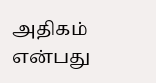அதிகம் என்பது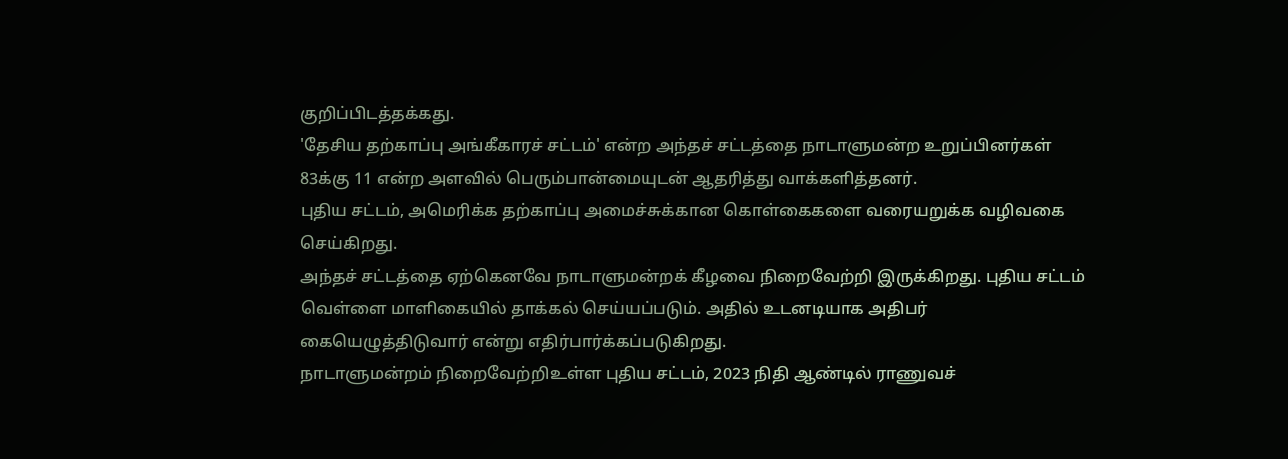குறிப்பிடத்தக்கது.
'தேசிய தற்காப்பு அங்கீகாரச் சட்டம்' என்ற அந்தச் சட்டத்தை நாடாளுமன்ற உறுப்பினர்கள் 83க்கு 11 என்ற அளவில் பெரும்பான்மையுடன் ஆதரித்து வாக்களித்தனர்.
புதிய சட்டம், அமெரிக்க தற்காப்பு அமைச்சுக்கான கொள்கைகளை வரையறுக்க வழிவகை செய்கிறது.
அந்தச் சட்டத்தை ஏற்கெனவே நாடாளுமன்றக் கீழவை நிறைவேற்றி இருக்கிறது. புதிய சட்டம் வெள்ளை மாளிகையில் தாக்கல் செய்யப்படும். அதில் உடனடியாக அதிபர் கையெழுத்திடுவார் என்று எதிர்பார்க்கப்படுகிறது.
நாடாளுமன்றம் நிறைவேற்றிஉள்ள புதிய சட்டம், 2023 நிதி ஆண்டில் ராணுவச்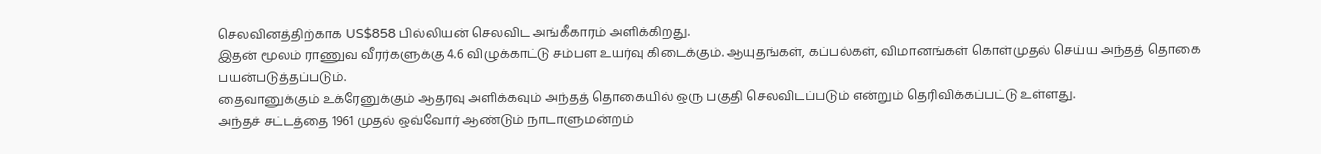செலவினத்திற்காக US$858 பில்லியன் செலவிட அங்கீகாரம் அளிக்கிறது.
இதன் மூலம் ராணுவ வீரர்களுக்கு 4.6 விழுக்காட்டு சம்பள உயர்வு கிடைக்கும். ஆயுதங்கள், கப்பல்கள், விமானங்கள் கொள்முதல் செய்ய அந்தத் தொகை பயன்படுத்தப்படும்.
தைவானுக்கும் உக்ரேனுக்கும் ஆதரவு அளிக்கவும் அந்தத் தொகையில் ஒரு பகுதி செலவிடப்படும் என்றும் தெரிவிக்கப்பட்டு உள்ளது.
அந்தச் சட்டத்தை 1961 முதல் ஒவ்வோர் ஆண்டும் நாடாளுமன்றம்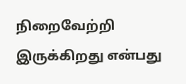நிறைவேற்றி இருக்கிறது என்பது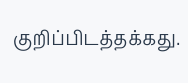குறிப்பிடத்தக்கது.